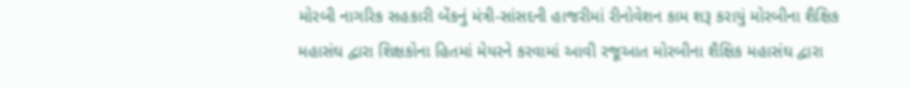મોરબી નાગરિક સહકારી બેંકનું મંત્રી-સાંસદની હાજરીમાં રીનોવેશન કામ શરૂ કરાયું મોરબીના શૈક્ષિક મહાસંઘ દ્વારા શિક્ષકોના હિતમાં મેયરને કરવામાં આવી રજૂઆત મોરબીના શૈક્ષિક મહાસંઘ દ્વારા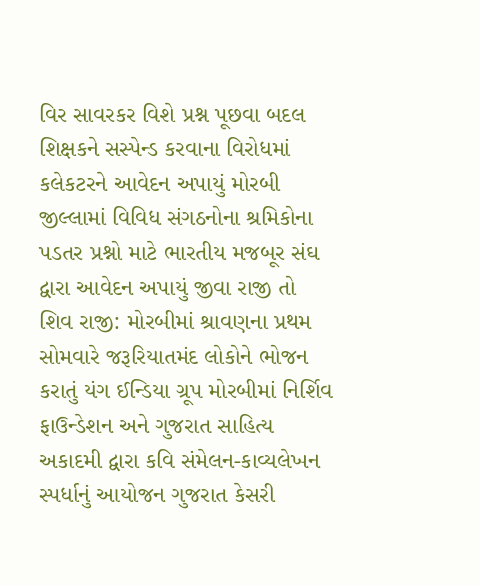વિર સાવરકર વિશે પ્રશ્ન પૂછવા બદલ શિક્ષકને સસ્પેન્ડ કરવાના વિરોધમાં કલેકટરને આવેદન અપાયું મોરબી જીલ્લામાં વિવિધ સંગઠનોના શ્રમિકોના પડતર પ્રશ્નો માટે ભારતીય મજબૂર સંઘ દ્વારા આવેદન અપાયું જીવા રાજી તો શિવ રાજી: મોરબીમાં શ્રાવણના પ્રથમ સોમવારે જરૂરિયાતમંદ લોકોને ભોજન કરાતું યંગ ઈન્ડિયા ગ્રૂપ મોરબીમાં નિર્શિવ ફાઉન્ડેશન અને ગુજરાત સાહિત્ય અકાદમી દ્વારા કવિ સંમેલન-કાવ્યલેખન સ્પર્ધાનું આયોજન ગુજરાત કેસરી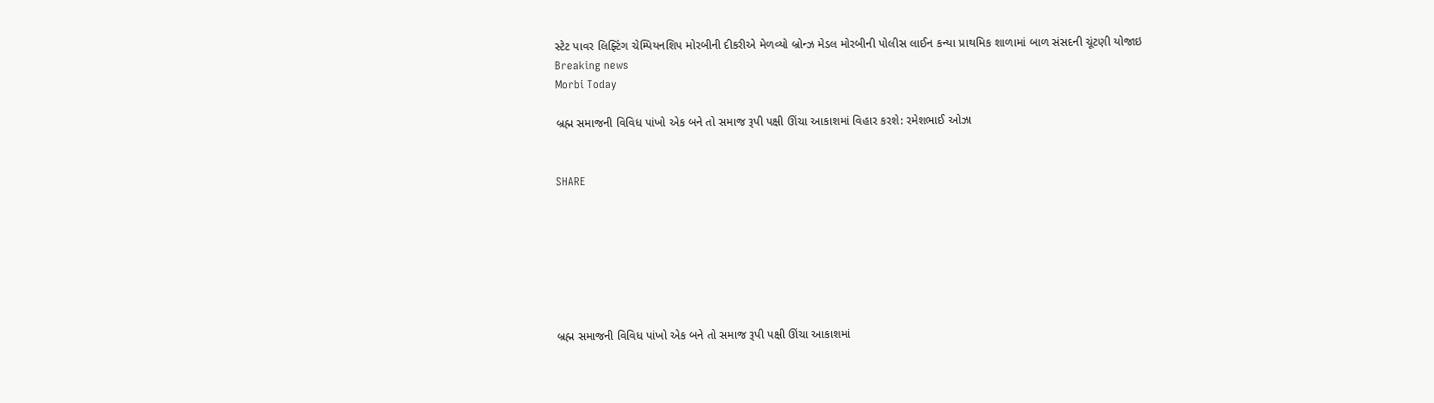સ્ટેટ પાવર લિફ્ટિંગ ચેમ્પિયનશિપ મોરબીની દીકરીએ મેળવ્યો બ્રોન્ઝ મેડલ મોરબીની પોલીસ લાઈન કન્યા પ્રાથમિક શાળામાં બાળ સંસદની ચૂંટણી યોજાઇ
Breaking news
Morbi Today

બ્રહ્મ સમાજની વિવિધ પાંખો એક બને તો સમાજ રૂપી પક્ષી ઊંચા આકાશમાં વિહાર કરશે: રમેશભાઈ ઓઝા


SHARE







બ્રહ્મ સમાજની વિવિધ પાંખો એક બને તો સમાજ રૂપી પક્ષી ઊંચા આકાશમાં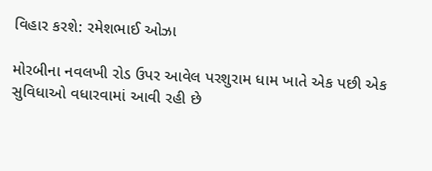વિહાર કરશે: રમેશભાઈ ઓઝા

મોરબીના નવલખી રોડ ઉપર આવેલ પરશુરામ ધામ ખાતે એક પછી એક સુવિધાઓ વધારવામાં આવી રહી છે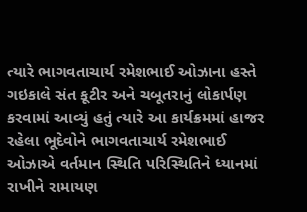ત્યારે ભાગવતાચાર્ય રમેશભાઈ ઓઝાના હસ્તે ગઇકાલે સંત કૂટીર અને ચબૂતરાનું લોકાર્પણ કરવામાં આવ્યું હતું ત્યારે આ કાર્યક્રમમાં હાજર રહેલા ભૂદેવોને ભાગવતાચાર્ય રમેશભાઈ ઓઝાએ વર્તમાન સ્થિતિ પરિસ્થિતિને ધ્યાનમાં રાખીને રામાયણ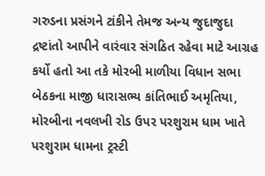ગરુડના પ્રસંગને ટાંકીને તેમજ અન્ય જુદાજુદા દ્રષ્ટાંતો આપીને વારંવાર સંગઠિત રહેવા માટે આગ્રહ કર્યો હતો આ તકે મોરબી માળીયા વિધાન સભા બેઠકના માજી ધારાસભ્ય કાંતિભાઈ અમૃતિયા, મોરબીના નવલખી રોડ ઉપર પરશુરામ ધામ ખાતે પરશુરામ ધામના ટ્રસ્ટી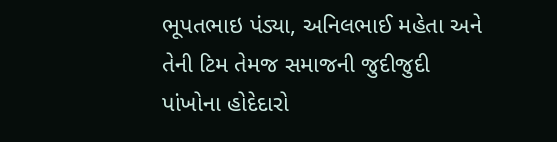ભૂપતભાઇ પંડ્યા, અનિલભાઈ મહેતા અને તેની ટિમ તેમજ સમાજની જુદીજુદી પાંખોના હોદેદારો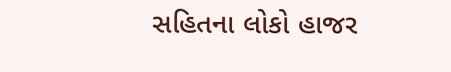સહિતના લોકો હાજર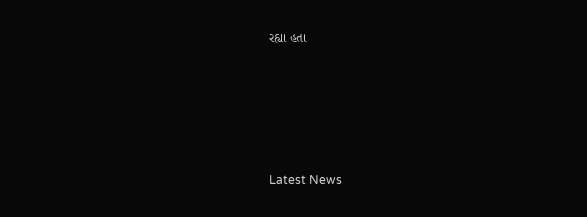રહ્યા હતા






Latest News